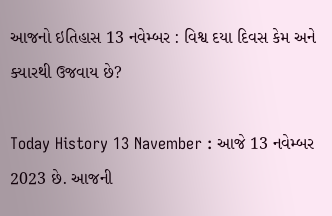આજનો ઇતિહાસ 13 નવેમ્બર : વિશ્વ દયા દિવસ કેમ અને ક્યારથી ઉજવાય છે?

Today History 13 Navember : આજે 13 નવેમ્બર 2023 છે. આજની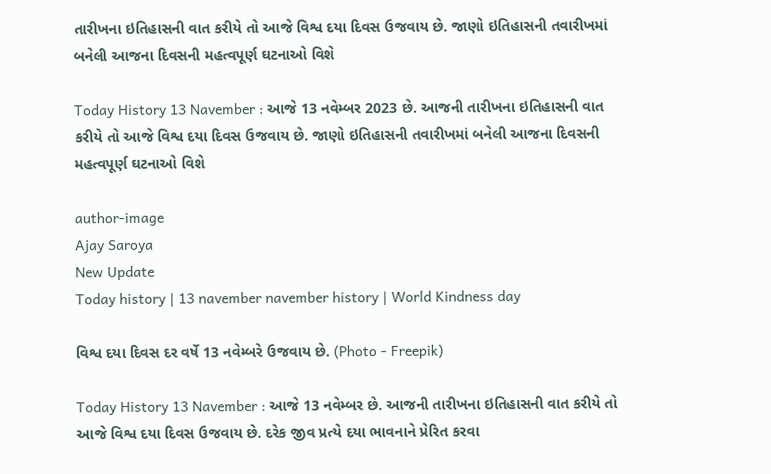તારીખના ઇતિહાસની વાત કરીયે તો આજે વિશ્વ દયા દિવસ ઉજવાય છે. જાણો ઇતિહાસની તવારીખમાં બનેલી આજના દિવસની મહત્વપૂર્ણ ઘટનાઓ વિશે

Today History 13 Navember : આજે 13 નવેમ્બર 2023 છે. આજની તારીખના ઇતિહાસની વાત કરીયે તો આજે વિશ્વ દયા દિવસ ઉજવાય છે. જાણો ઇતિહાસની તવારીખમાં બનેલી આજના દિવસની મહત્વપૂર્ણ ઘટનાઓ વિશે

author-image
Ajay Saroya
New Update
Today history | 13 navember navember history | World Kindness day

વિશ્વ દયા દિવસ દર વર્ષે 13 નવેમ્બરે ઉજવાય છે. (Photo - Freepik)

Today History 13 Navember : આજે 13 નવેમ્બર છે. આજની તારીખના ઇતિહાસની વાત કરીયે તો આજે વિશ્વ દયા દિવસ ઉજવાય છે. દરેક જીવ પ્રત્યે દયા ભાવનાને પ્રેરિત કરવા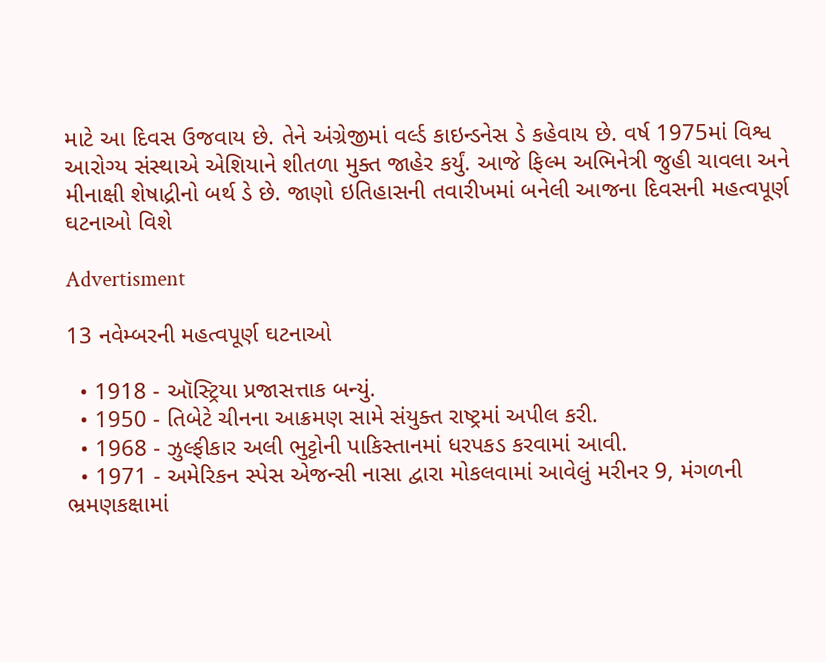માટે આ દિવસ ઉજવાય છે. તેને અંગ્રેજીમાં વર્લ્ડ કાઇન્ડનેસ ડે કહેવાય છે. વર્ષ 1975માં વિશ્વ આરોગ્ય સંસ્થાએ એશિયાને શીતળા મુક્ત જાહેર કર્યું. આજે ફિલ્મ અભિનેત્રી જુહી ચાવલા અને મીનાક્ષી શેષાદ્રીનો બર્થ ડે છે. જાણો ઇતિહાસની તવારીખમાં બનેલી આજના દિવસની મહત્વપૂર્ણ ઘટનાઓ વિશે

Advertisment

13 નવેમ્બરની મહત્વપૂર્ણ ઘટનાઓ

  • 1918 - ઑસ્ટ્રિયા પ્રજાસત્તાક બન્યું.
  • 1950 - તિબેટે ચીનના આક્રમણ સામે સંયુક્ત રાષ્ટ્રમાં અપીલ કરી.
  • 1968 - ઝુલ્ફીકાર અલી ભુટ્ટોની પાકિસ્તાનમાં ધરપકડ કરવામાં આવી.
  • 1971 - અમેરિકન સ્પેસ એજન્સી નાસા દ્વારા મોકલવામાં આવેલું મરીનર 9, મંગળની ભ્રમણકક્ષામાં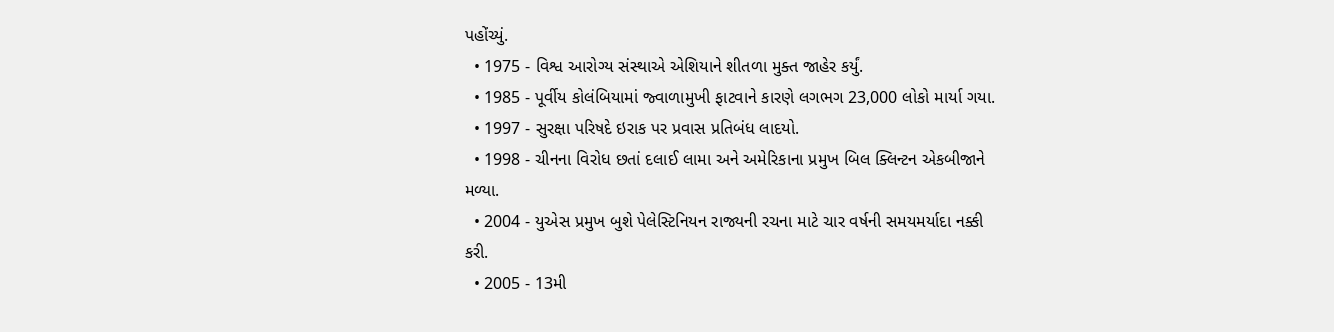પહોંચ્યું.
  • 1975 - વિશ્વ આરોગ્ય સંસ્થાએ એશિયાને શીતળા મુક્ત જાહેર કર્યું.
  • 1985 - પૂર્વીય કોલંબિયામાં જ્વાળામુખી ફાટવાને કારણે લગભગ 23,000 લોકો માર્યા ગયા.
  • 1997 - સુરક્ષા પરિષદે ઇરાક પર પ્રવાસ પ્રતિબંધ લાદયો.
  • 1998 - ચીનના વિરોધ છતાં દલાઈ લામા અને અમેરિકાના પ્રમુખ બિલ ક્લિન્ટન એકબીજાને મળ્યા.
  • 2004 - યુએસ પ્રમુખ બુશે પેલેસ્ટિનિયન રાજ્યની રચના માટે ચાર વર્ષની સમયમર્યાદા નક્કી કરી.
  • 2005 - 13મી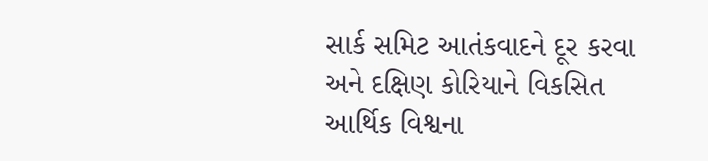સાર્ક સમિટ આતંકવાદને દૂર કરવા અને દક્ષિણ કોરિયાને વિકસિત આર્થિક વિશ્વના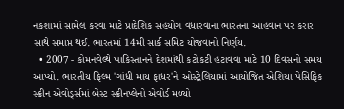નકશામાં સામેલ કરવા માટે પ્રાદેશિક સહયોગ વધારવાના ભારતના આહવાન પર કરાર સાથે સમાપ્ત થઈ. ભારતમાં 14મી સાર્ક સમિટ યોજવાનો નિર્ણય.
  • 2007 - કોમનવેલ્થે પાકિસ્તાનને દેશમાંથી કટોકટી હટાવવા માટે 10 દિવસનો સમય આપ્યો. ભારતીય ફિલ્મ 'ગાંધી માય ફાધર'ને ઓસ્ટ્રેલિયામાં આયોજિત એશિયા પેસિફિક સ્ક્રીન એવોર્ડ્સમાં બેસ્ટ સ્ક્રીનપ્લેનો એવોર્ડ મળ્યો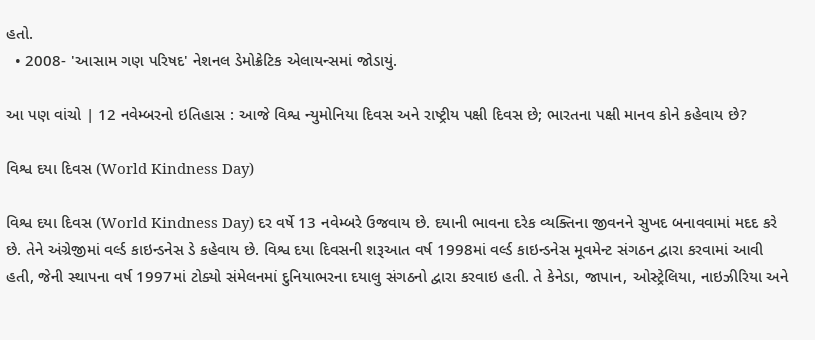હતો.
  • 2008- 'આસામ ગણ પરિષદ' નેશનલ ડેમોક્રેટિક એલાયન્સમાં જોડાયું.

આ પણ વાંચો | 12 નવેમ્બરનો ઇતિહાસ : આજે વિશ્વ ન્યુમોનિયા દિવસ અને રાષ્ટ્રીય પક્ષી દિવસ છે; ભારતના પક્ષી માનવ કોને કહેવાય છે?

વિશ્વ દયા દિવસ (World Kindness Day)

વિશ્વ દયા દિવસ (World Kindness Day) દર વર્ષે 13 નવેમ્બરે ઉજવાય છે. દયાની ભાવના દરેક વ્યક્તિના જીવનને સુખદ બનાવવામાં મદદ કરે છે. તેને અંગ્રેજીમાં વર્લ્ડ કાઇન્ડનેસ ડે કહેવાય છે. વિશ્વ દયા દિવસની શરૂઆત વર્ષ 1998માં વર્લ્ડ કાઇન્ડનેસ મૂવમેન્ટ સંગઠન દ્વારા કરવામાં આવી હતી, જેની સ્થાપના વર્ષ 1997માં ટોક્યો સંમેલનમાં દુનિયાભરના દયાલુ સંગઠનો દ્વારા કરવાઇ હતી. તે કેનેડા, જાપાન, ઓસ્ટ્રેલિયા, નાઇઝીરિયા અને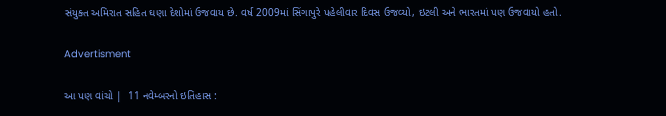સંયુક્ત અમિરાત સહિત ઘણા દેશોમાં ઉજવાય છે. વર્ષ 2009માં સિંગાપુરે પહેલીવાર દિવસ ઉજવ્યો, ઇટલી અને ભારતમાં પણ ઉજવાયો હતો.

Advertisment

આ પણ વાંચો |  11 નવેમ્બરનો ઇતિહાસ :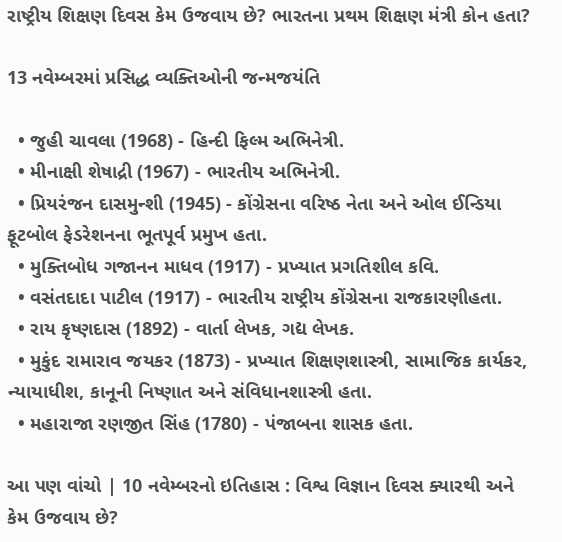રાષ્ટ્રીય શિક્ષણ દિવસ કેમ ઉજવાય છે? ભારતના પ્રથમ શિક્ષણ મંત્રી કોન હતા?

13 નવેમ્બરમાં પ્રસિદ્ધ વ્યક્તિઓની જન્મજયંતિ

  • જુહી ચાવલા (1968) - હિન્દી ફિલ્મ અભિનેત્રી.
  • મીનાક્ષી શેષાદ્રી (1967) - ભારતીય અભિનેત્રી.
  • પ્રિયરંજન દાસમુન્શી (1945) - કોંગ્રેસના વરિષ્ઠ નેતા અને ઓલ ઈન્ડિયા ફૂટબોલ ફેડરેશનના ભૂતપૂર્વ પ્રમુખ હતા.
  • મુક્તિબોધ ગજાનન માધવ (1917) - પ્રખ્યાત પ્રગતિશીલ કવિ.
  • વસંતદાદા પાટીલ (1917) - ભારતીય રાષ્ટ્રીય કોંગ્રેસના રાજકારણીહતા.
  • રાય કૃષ્ણદાસ (1892) - વાર્તા લેખક, ગદ્ય લેખક.
  • મુકુંદ રામારાવ જયકર (1873) - પ્રખ્યાત શિક્ષણશાસ્ત્રી, સામાજિક કાર્યકર, ન્યાયાધીશ, કાનૂની નિષ્ણાત અને સંવિધાનશાસ્ત્રી હતા.
  • મહારાજા રણજીત સિંહ (1780) - પંજાબના શાસક હતા.

આ પણ વાંચો | 10 નવેમ્બરનો ઇતિહાસ : વિશ્વ વિજ્ઞાન દિવસ ક્યારથી અને કેમ ઉજવાય છે?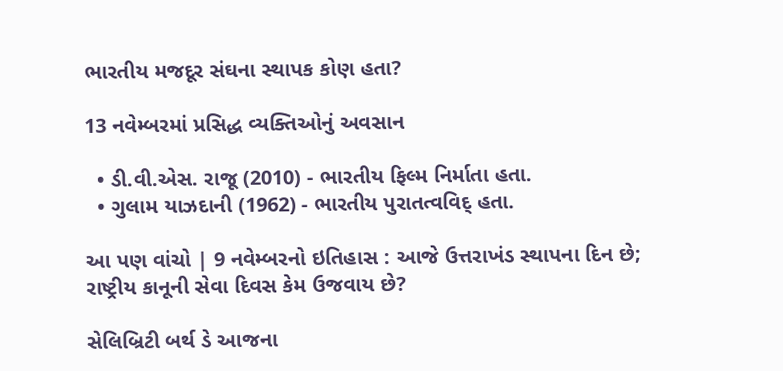ભારતીય મજદૂર સંઘના સ્થાપક કોણ હતા?

13 નવેમ્બરમાં પ્રસિદ્ધ વ્યક્તિઓનું અવસાન

  • ડી.વી.એસ. રાજૂ (2010) - ભારતીય ફિલ્મ નિર્માતા હતા.
  • ગુલામ યાઝદાની (1962) - ભારતીય પુરાતત્વવિદ્ હતા.

આ પણ વાંચો | 9 નવેમ્બરનો ઇતિહાસ : આજે ઉત્તરાખંડ સ્થાપના દિન છે; રાષ્ટ્રીય કાનૂની સેવા દિવસ કેમ ઉજવાય છે?

સેલિબ્રિટી બર્થ ડે આજના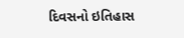દિવસનો ઇતિહાસ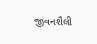જીવનશૈલી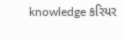knowledge કરિયર